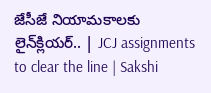జేసీజే నియామకాలకు లైన్‌క్లియర్.. | JCJ assignments to clear the line | Sakshi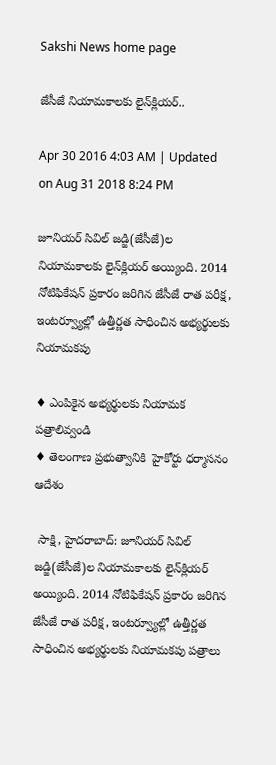Sakshi News home page

జేసీజే నియామకాలకు లైన్‌క్లియర్..

Apr 30 2016 4:03 AM | Updated on Aug 31 2018 8:24 PM

జూనియర్ సివిల్ జడ్జి(జేసీజే)ల నియామకాలకు లైన్‌క్లియర్ అయ్యింది. 2014 నోటిఫికేషన్ ప్రకారం జరిగిన జేసీజే రాత పరీక్ష, ఇంటర్వ్యూల్లో ఉత్తీర్ణత సాధించిన అభ్యర్థులకు నియామకపు

♦ ఎంపికైన అభ్యర్థులకు నియామక పత్రాలివ్వండి
♦ తెలంగాణ ప్రభుత్వానికి  హైకోర్టు ధర్మాసనం ఆదేశం

 సాక్షి, హైదరాబాద్: జూనియర్ సివిల్ జడ్జి(జేసీజే)ల నియామకాలకు లైన్‌క్లియర్ అయ్యింది. 2014 నోటిఫికేషన్ ప్రకారం జరిగిన జేసీజే రాత పరీక్ష, ఇంటర్వ్యూల్లో ఉత్తీర్ణత సాధించిన అభ్యర్థులకు నియామకపు పత్రాలు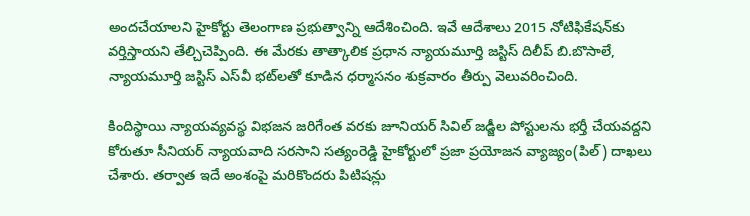అందచేయాలని హైకోర్టు తెలంగాణ ప్రభుత్వాన్ని ఆదేశించింది. ఇవే ఆదేశాలు 2015 నోటిఫికేషన్‌కు వర్తిస్తాయని తేల్చిచెప్పింది. ఈ మేరకు తాత్కాలిక ప్రధాన న్యాయమూర్తి జస్టిస్ దిలీప్ బి.బొసాలే, న్యాయమూర్తి జస్టిస్ ఎస్‌వీ భట్‌లతో కూడిన ధర్మాసనం శుక్రవారం తీర్పు వెలువరించింది.

కిందిస్థాయి న్యాయవ్యవస్థ విభజన జరిగేంత వరకు జూనియర్ సివిల్ జడ్జీల పోస్టులను భర్తీ చేయవద్దని కోరుతూ సీనియర్ న్యాయవాది సరసాని సత్యంరెడ్డి హైకోర్టులో ప్రజా ప్రయోజన వ్యాజ్యం(పిల్) దాఖలు చేశారు. తర్వాత ఇదే అంశంపై మరికొందరు పిటిషన్లు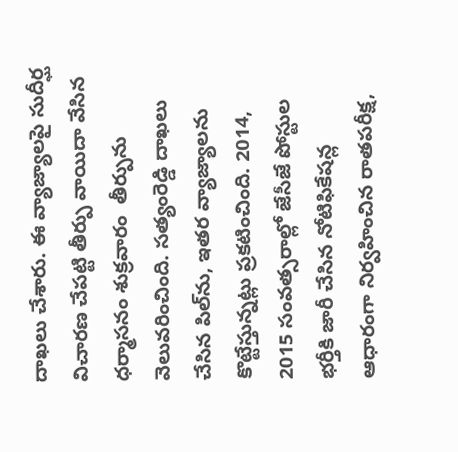దాఖలు చేశారు. ఈ వ్యాజ్యాలపై సుదీర్ఘ విచారణ చేపట్టి తీర్పు వాయిదా వేసిన ధర్మాసనం శుక్రవారం  తీర్పును వెలువరించింది. సత్యంరెడ్డి దాఖలు చేసిన పిల్‌ను, ఇతర వ్యాజ్యాలను కొట్టేస్తున్నట్లు ప్రకటించింది. 2014, 2015 సంవత్సరాల్లో జేసీజే పోస్టుల భర్తీకి జారీ చేసిన నోటిఫికేషన్ల ఆధారంగా నిర్వహించిన రాతపరీక్ష,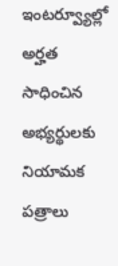ఇంటర్వ్యూల్లో అర్హత సాధించిన అభ్యర్థులకు నియామక పత్రాలు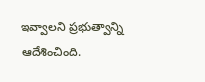ఇవ్వాలని ప్రభుత్వాన్ని ఆదేశించింది.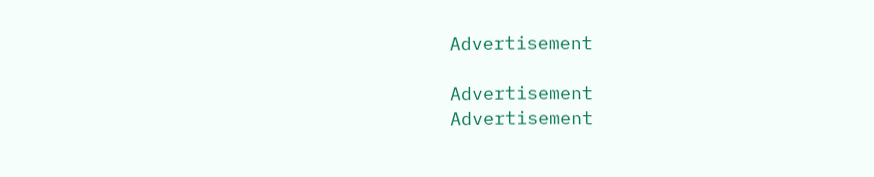Advertisement

Advertisement
Advertisement